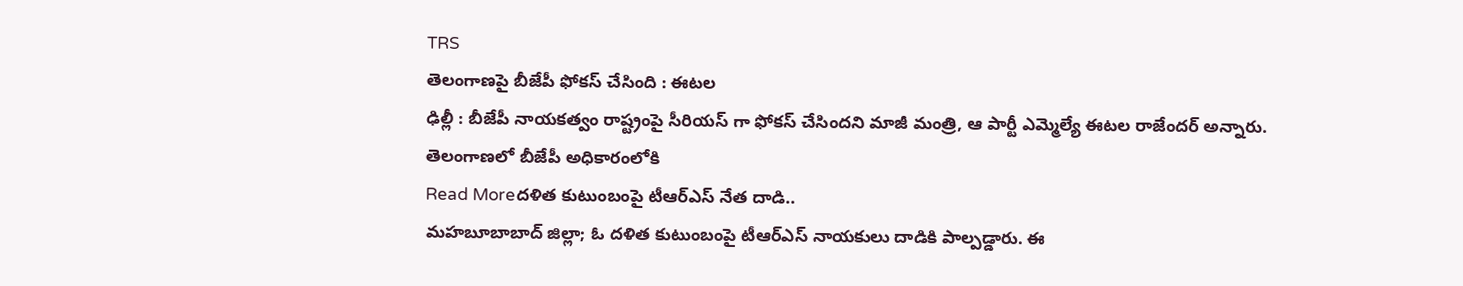TRS
తెలంగాణపై బీజేపీ ఫోకస్ చేసింది : ఈటల
ఢిల్లీ : బీజేపీ నాయకత్వం రాష్ట్రంపై సీరియస్ గా ఫోకస్ చేసిందని మాజీ మంత్రి, ఆ పార్టీ ఎమ్మెల్యే ఈటల రాజేందర్ అన్నారు. తెలంగాణలో బీజేపీ అధికారంలోకి
Read Moreదళిత కుటుంబంపై టీఆర్ఎస్ నేత దాడి..
మహబూబాబాద్ జిల్లా; ఓ దళిత కుటుంబంపై టీఆర్ఎస్ నాయకులు దాడికి పాల్పడ్డారు. ఈ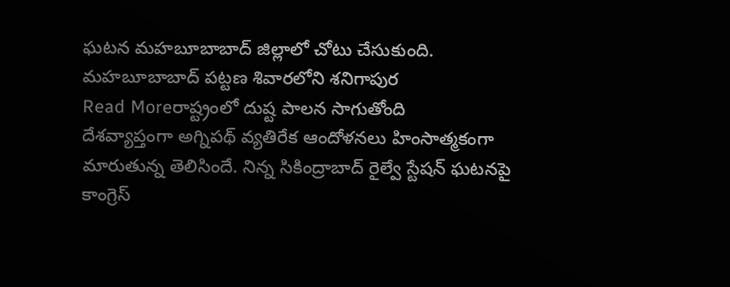ఘటన మహబూబాబాద్ జిల్లాలో చోటు చేసుకుంది. మహబూబాబాద్ పట్టణ శివారలోని శనిగాపుర
Read Moreరాష్ట్రంలో దుష్ట పాలన సాగుతోంది
దేశవ్యాప్తంగా అగ్నిపథ్ వ్యతిరేక ఆందోళనలు హింసాత్మకంగా మారుతున్న తెలిసిందే. నిన్న సికింద్రాబాద్ రైల్వే స్టేషన్ ఘటనపై కాంగ్రెస్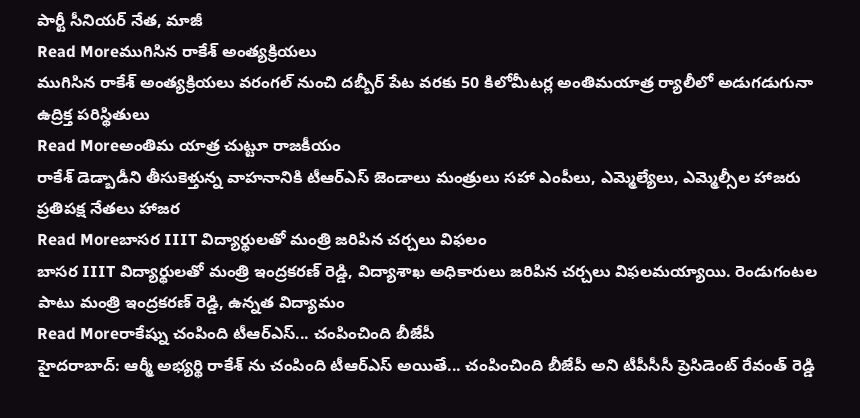పార్టీ సీనియర్ నేత, మాజీ
Read Moreముగిసిన రాకేశ్ అంత్యక్రియలు
ముగిసిన రాకేశ్ అంత్యక్రియలు వరంగల్ నుంచి దబ్బీర్ పేట వరకు 50 కిలోమీటర్ల అంతిమయాత్ర ర్యాలీలో అడుగడుగునా ఉద్రిక్త పరిస్థితులు
Read Moreఅంతిమ యాత్ర చుట్టూ రాజకీయం
రాకేశ్ డెడ్బాడీని తీసుకెళ్తున్న వాహనానికి టీఆర్ఎస్ జెండాలు మంత్రులు సహా ఎంపీలు, ఎమ్మెల్యేలు, ఎమ్మెల్సీల హాజరు ప్రతిపక్ష నేతలు హాజర
Read Moreబాసర IIIT విద్యార్థులతో మంత్రి జరిపిన చర్చలు విఫలం
బాసర IIIT విద్యార్థులతో మంత్రి ఇంద్రకరణ్ రెడ్డి, విద్యాశాఖ అధికారులు జరిపిన చర్చలు విఫలమయ్యాయి. రెండుగంటల పాటు మంత్రి ఇంద్రకరణ్ రెడ్డి, ఉన్నత విద్యామం
Read Moreరాకేష్ను చంపింది టీఆర్ఎస్... చంపించింది బీజేపీ
హైదరాబాద్: ఆర్మీ అభ్యర్థి రాకేశ్ ను చంపింది టీఆర్ఎస్ అయితే... చంపించింది బీజేపీ అని టీపీసీసీ ప్రెసిడెంట్ రేవంత్ రెడ్డి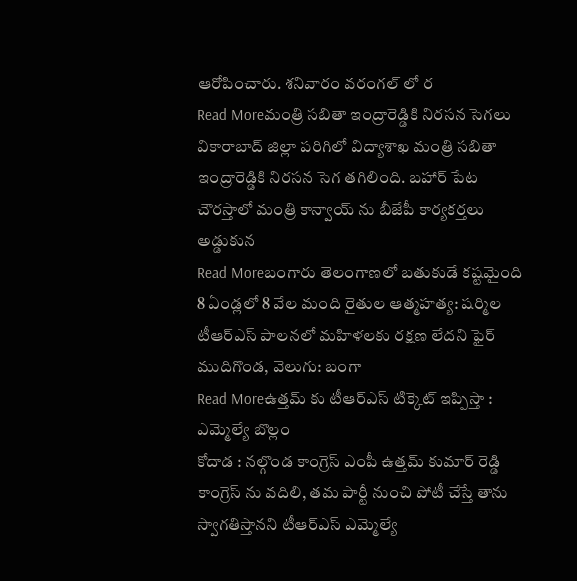ఆరోపించారు. శనివారం వరంగల్ లో ర
Read Moreమంత్రి సబితా ఇంద్రారెడ్డికి నిరసన సెగలు
వికారాబాద్ జిల్లా పరిగిలో విద్యాశాఖ మంత్రి సబితా ఇంద్రారెడ్డికి నిరసన సెగ తగిలింది. బహార్ పేట చౌరస్తాలో మంత్రి కాన్వాయ్ ను బీజేపీ కార్యకర్తలు అడ్డుకున
Read Moreబంగారు తెలంగాణలో బతుకుడే కష్టమైంది
8 ఏండ్లలో 8 వేల మంది రైతుల ఆత్మహత్య: షర్మిల టీఆర్ఎస్ పాలనలో మహిళలకు రక్షణ లేదని ఫైర్ ముదిగొండ, వెలుగు: బంగా
Read Moreఉత్తమ్ కు టీఆర్ఎస్ టిక్కెట్ ఇప్పిస్తా : ఎమ్మెల్యే బొల్లం
కోదాడ : నల్గొండ కాంగ్రెస్ ఎంపీ ఉత్తమ్ కుమార్ రెడ్డి కాంగ్రెస్ ను వదిలి, తమ పార్టీ నుంచి పోటీ చేస్తే తాను స్వాగతిస్తానని టీఆర్ఎస్ ఎమ్మెల్యే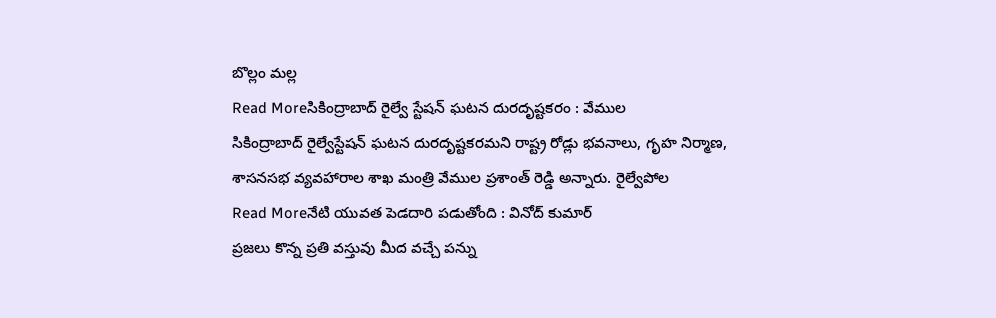బొల్లం మల్ల
Read Moreసికింద్రాబాద్ రైల్వే స్టేషన్ ఘటన దురదృష్టకరం : వేముల
సికింద్రాబాద్ రైల్వేస్టేషన్ ఘటన దురదృష్టకరమని రాష్ట్ర రోడ్లు భవనాలు, గృహ నిర్మాణ, శాసనసభ వ్యవహారాల శాఖ మంత్రి వేముల ప్రశాంత్ రెడ్డి అన్నారు. రైల్వేపోల
Read Moreనేటి యువత పెడదారి పడుతోంది : వినోద్ కుమార్
ప్రజలు కొన్న ప్రతి వస్తువు మీద వచ్చే పన్ను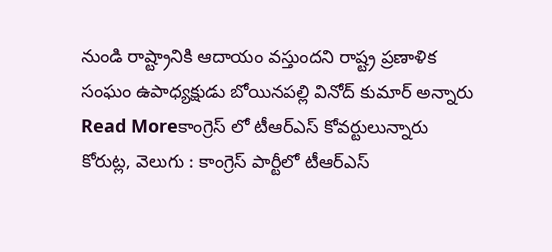నుండి రాష్ట్రానికి ఆదాయం వస్తుందని రాష్ట్ర ప్రణాళిక సంఘం ఉపాధ్యక్షుడు బోయినపల్లి వినోద్ కుమార్ అన్నారు
Read Moreకాంగ్రెస్ లో టీఆర్ఎస్ కోవర్టులున్నారు
కోరుట్ల, వెలుగు : కాంగ్రెస్ పార్టీలో టీఆర్ఎస్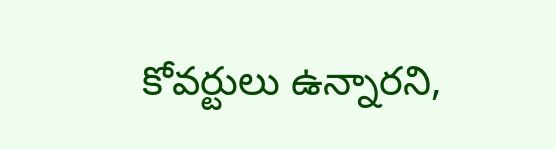కోవర్టులు ఉన్నారని,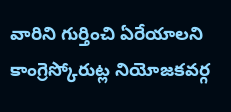వారిని గుర్తించి ఏరేయాలని కాంగ్రెస్కోరుట్ల నియోజకవర్గ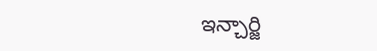ఇన్చార్జి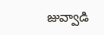జువ్వాడి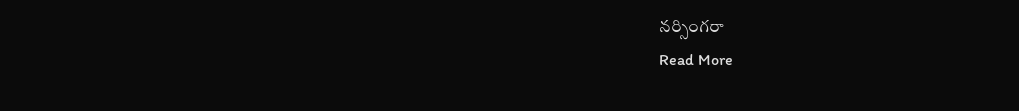నర్సింగరా
Read More